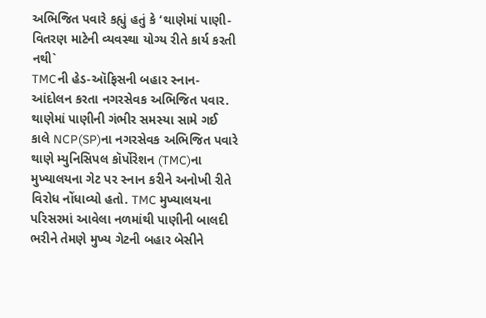અભિજિત પવારે કહ્યું હતું કે ‘થાણેમાં પાણી-વિતરણ માટેની વ્યવસ્થા યોગ્ય રીતે કાર્ય કરતી નથી`
TMCની હેડ-ઑફિસની બહાર સ્નાન-આંદોલન કરતા નગરસેવક અભિજિત પવાર.
થાણેમાં પાણીની ગંભીર સમસ્યા સામે ગઈ કાલે NCP(SP)ના નગરસેવક અભિજિત પવારે થાણે મ્યુનિસિપલ કૉર્પોરેશન (TMC)ના મુખ્યાલયના ગેટ પર સ્નાન કરીને અનોખી રીતે વિરોધ નોંધાવ્યો હતો. TMC મુખ્યાલયના પરિસરમાં આવેલા નળમાંથી પાણીની બાલદી ભરીને તેમણે મુખ્ય ગેટની બહાર બેસીને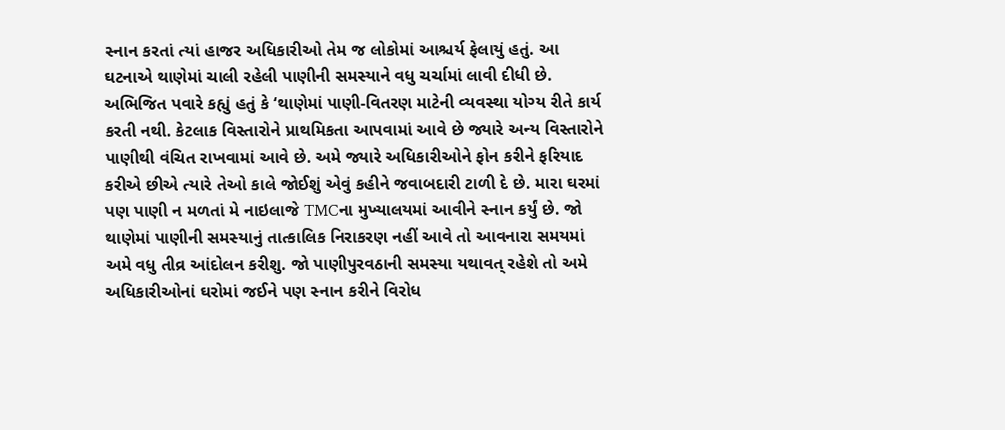સ્નાન કરતાં ત્યાં હાજર અધિકારીઓ તેમ જ લોકોમાં આશ્ચર્ય ફેલાયું હતું. આ ઘટનાએ થાણેમાં ચાલી રહેલી પાણીની સમસ્યાને વધુ ચર્ચામાં લાવી દીધી છે.
અભિજિત પવારે કહ્યું હતું કે ‘થાણેમાં પાણી-વિતરણ માટેની વ્યવસ્થા યોગ્ય રીતે કાર્ય કરતી નથી. કેટલાક વિસ્તારોને પ્રાથમિકતા આપવામાં આવે છે જ્યારે અન્ય વિસ્તારોને પાણીથી વંચિત રાખવામાં આવે છે. અમે જ્યારે અધિકારીઓને ફોન કરીને ફરિયાદ કરીએ છીએ ત્યારે તેઓ કાલે જોઈશું એવું કહીને જવાબદારી ટાળી દે છે. મારા ઘરમાં પણ પાણી ન મળતાં મે નાઇલાજે TMCના મુખ્યાલયમાં આવીને સ્નાન કર્યું છે. જો થાણેમાં પાણીની સમસ્યાનું તાત્કાલિક નિરાકરણ નહીં આવે તો આવનારા સમયમાં અમે વધુ તીવ્ર આંદોલન કરીશુ. જો પાણીપુરવઠાની સમસ્યા યથાવત્ રહેશે તો અમે અધિકારીઓનાં ઘરોમાં જઈને પણ સ્નાન કરીને વિરોધ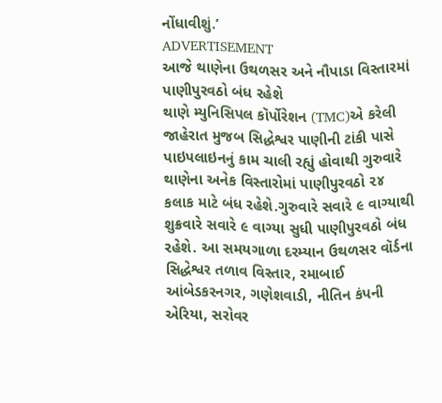નોંધાવીશું.’
ADVERTISEMENT
આજે થાણેના ઉથળસર અને નૌપાડા વિસ્તારમાં પાણીપુરવઠો બંધ રહેશે
થાણે મ્યુનિસિપલ કૉર્પોરેશન (TMC)એ કરેલી જાહેરાત મુજબ સિદ્ધેશ્વર પાણીની ટાંકી પાસે પાઇપલાઇનનું કામ ચાલી રહ્યું હોવાથી ગુરુવારે થાણેના અનેક વિસ્તારોમાં પાણીપુરવઠો ૨૪ કલાક માટે બંધ રહેશે.ગુરુવારે સવારે ૯ વાગ્યાથી શુક્રવારે સવારે ૯ વાગ્યા સુધી પાણીપુરવઠો બંધ રહેશે. આ સમયગાળા દરમ્યાન ઉથળસર વૉર્ડના સિદ્ધેશ્વર તળાવ વિસ્તાર, રમાબાઈ આંબેડકરનગર, ગણેશવાડી, નીતિન કંપની એરિયા, સરોવર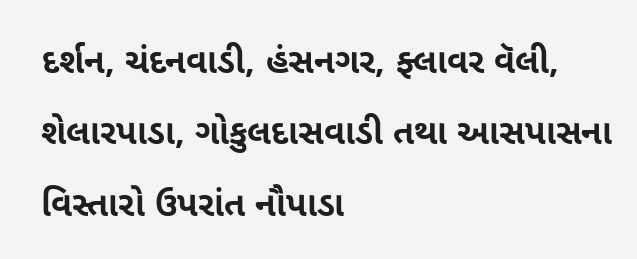દર્શન, ચંદનવાડી, હંસનગર, ફ્લાવર વૅલી, શેલારપાડા, ગોકુલદાસવાડી તથા આસપાસના વિસ્તારો ઉપરાંત નૌપાડા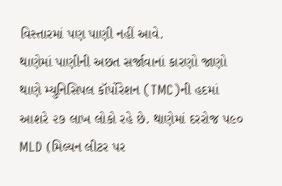વિસ્તારમાં પણ પાણી નહીં આવે.
થાણેમાં પાણીની અછત સર્જાવાનાં કારણો જાણો
થાણે મ્યુનિસિપલ કૉર્પોરેશન (TMC)ની હદમાં આશરે ૨૭ લાખ લોકો રહે છે. થાણેમાં દરરોજ ૫૯૦ MLD (મિલ્યન લીટર પર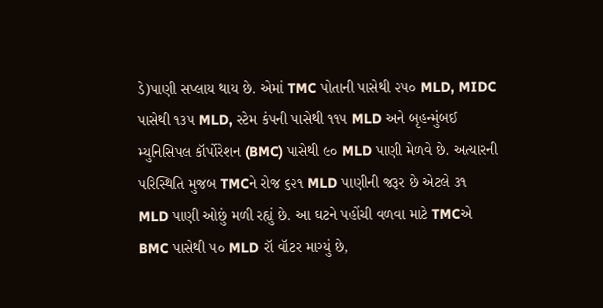ડે)પાણી સપ્લાય થાય છે. એમાં TMC પોતાની પાસેથી ૨૫૦ MLD, MIDC પાસેથી ૧૩૫ MLD, સ્ટેમ કંપની પાસેથી ૧૧૫ MLD અને બૃહન્મુંબઈ મ્યુનિસિપલ કૉર્પોરેશન (BMC) પાસેથી ૯૦ MLD પાણી મેળવે છે. અત્યારની પરિસ્થિતિ મુજબ TMCને રોજ ૬૨૧ MLD પાણીની જરૂર છે એટલે ૩૧ MLD પાણી ઓછું મળી રહ્યું છે. આ ઘટને પહોંચી વળવા માટે TMCએ BMC પાસેથી ૫૦ MLD રૉ વૉટર માગ્યું છે,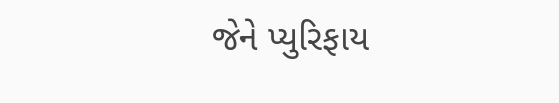જેને પ્યુરિફાય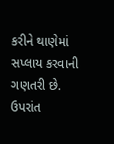કરીને થાણેમાં સપ્લાય કરવાની ગણતરી છે. ઉપરાંત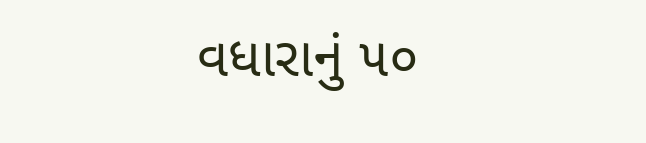વધારાનું ૫૦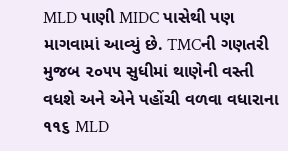MLD પાણી MIDC પાસેથી પણ માગવામાં આવ્યું છે. TMCની ગણતરી મુજબ ૨૦૫૫ સુધીમાં થાણેની વસ્તી વધશે અને એને પહોંચી વળવા વધારાના ૧૧૬ MLD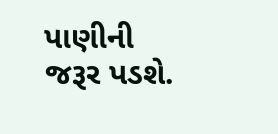પાણીની જરૂર પડશે.